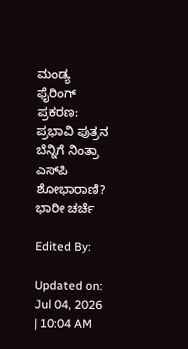ಮಂಡ್ಯ ಫೈರಿಂಗ್ ಪ್ರಕರಣ: ಪ್ರಭಾವಿ ಪುತ್ರನ ಬೆನ್ನಿಗೆ ನಿಂತ್ರಾ ಎಸ್‌ಪಿ ಶೋಭಾರಾಣಿ? ಭಾರೀ ಚರ್ಚೆ

Edited By:

Updated on: Jul 04, 2026 | 10:04 AM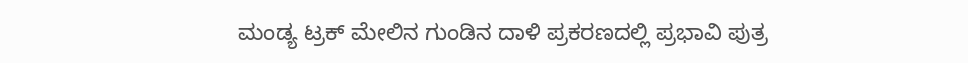ಮಂಡ್ಯ ಟ್ರಕ್ ಮೇಲಿನ ಗುಂಡಿನ ದಾಳಿ ಪ್ರಕರಣದಲ್ಲಿ ಪ್ರಭಾವಿ ಪುತ್ರ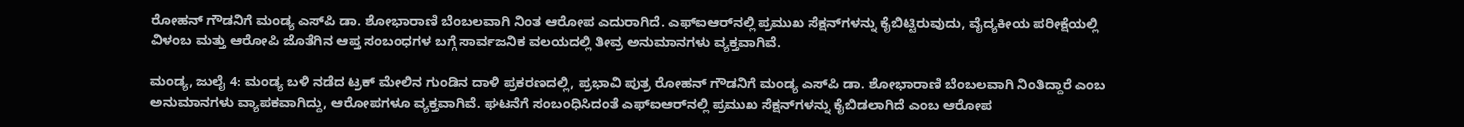ರೋಹನ್ ಗೌಡನಿಗೆ ಮಂಡ್ಯ ಎಸ್‌ಪಿ ಡಾ. ಶೋಭಾರಾಣಿ ಬೆಂಬಲವಾಗಿ ನಿಂತ ಆರೋಪ ಎದುರಾಗಿದೆ. ಎಫ್‌ಐಆರ್‌ನಲ್ಲಿ ಪ್ರಮುಖ ಸೆಕ್ಷನ್‌ಗಳನ್ನು ಕೈಬಿಟ್ಟಿರುವುದು, ವೈದ್ಯಕೀಯ ಪರೀಕ್ಷೆಯಲ್ಲಿ ವಿಳಂಬ ಮತ್ತು ಆರೋಪಿ ಜೊತೆಗಿನ ಆಪ್ತ ಸಂಬಂಧಗಳ ಬಗ್ಗೆ ಸಾರ್ವಜನಿಕ ವಲಯದಲ್ಲಿ ತೀವ್ರ ಅನುಮಾನಗಳು ವ್ಯಕ್ತವಾಗಿವೆ.

ಮಂಡ್ಯ, ಜುಲೈ 4: ಮಂಡ್ಯ ಬಳಿ ನಡೆದ ಟ್ರಕ್ ಮೇಲಿನ ಗುಂಡಿನ ದಾಳಿ ಪ್ರಕರಣದಲ್ಲಿ, ಪ್ರಭಾವಿ ಪುತ್ರ ರೋಹನ್ ಗೌಡನಿಗೆ ಮಂಡ್ಯ ಎಸ್‌ಪಿ ಡಾ. ಶೋಭಾರಾಣಿ ಬೆಂಬಲವಾಗಿ ನಿಂತಿದ್ದಾರೆ ಎಂಬ ಅನುಮಾನಗಳು ವ್ಯಾಪಕವಾಗಿದ್ದು, ಆರೋಪಗಳೂ ವ್ಯಕ್ತವಾಗಿವೆ. ಘಟನೆಗೆ ಸಂಬಂಧಿಸಿದಂತೆ ಎಫ್‌ಐಆರ್‌ನಲ್ಲಿ ಪ್ರಮುಖ ಸೆಕ್ಷನ್‌ಗಳನ್ನು ಕೈಬಿಡಲಾಗಿದೆ ಎಂಬ ಆರೋಪ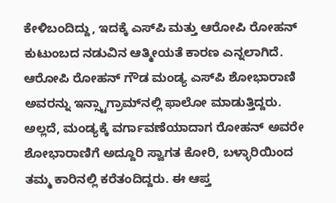ಕೇಳಿಬಂದಿದ್ದು, ಇದಕ್ಕೆ ಎಸ್‌ಪಿ ಮತ್ತು ಆರೋಪಿ ರೋಹನ್ ಕುಟುಂಬದ ನಡುವಿನ ಆತ್ಮೀಯತೆ ಕಾರಣ ಎನ್ನಲಾಗಿದೆ. ಆರೋಪಿ ರೋಹನ್ ಗೌಡ ಮಂಡ್ಯ ಎಸ್‌ಪಿ ಶೋಭಾರಾಣಿ ಅವರನ್ನು ಇನ್ಸ್ಟಾಗ್ರಾಮ್‌ನಲ್ಲಿ ಫಾಲೋ ಮಾಡುತ್ತಿದ್ದರು. ಅಲ್ಲದೆ, ಮಂಡ್ಯಕ್ಕೆ ವರ್ಗಾವಣೆಯಾದಾಗ ರೋಹನ್ ಅವರೇ ಶೋಭಾರಾಣಿಗೆ ಅದ್ದೂರಿ ಸ್ವಾಗತ ಕೋರಿ, ಬಳ್ಳಾರಿಯಿಂದ ತಮ್ಮ ಕಾರಿನಲ್ಲಿ ಕರೆತಂದಿದ್ದರು. ಈ ಆಪ್ತ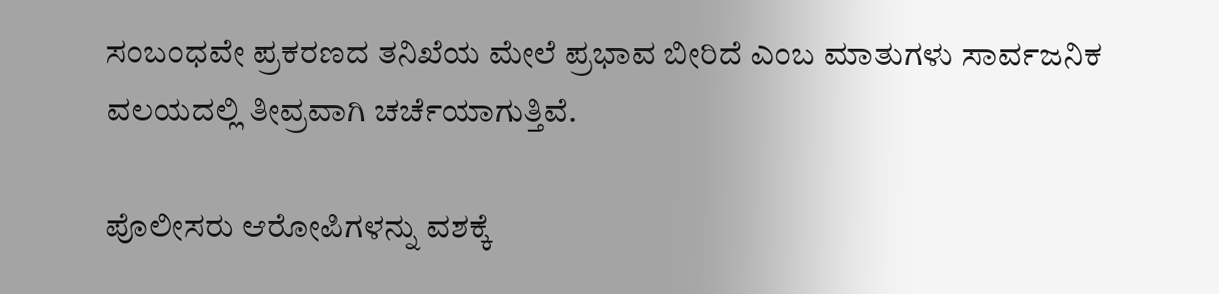ಸಂಬಂಧವೇ ಪ್ರಕರಣದ ತನಿಖೆಯ ಮೇಲೆ ಪ್ರಭಾವ ಬೀರಿದೆ ಎಂಬ ಮಾತುಗಳು ಸಾರ್ವಜನಿಕ ವಲಯದಲ್ಲಿ ತೀವ್ರವಾಗಿ ಚರ್ಚೆಯಾಗುತ್ತಿವೆ.

ಪೊಲೀಸರು ಆರೋಪಿಗಳನ್ನು ವಶಕ್ಕೆ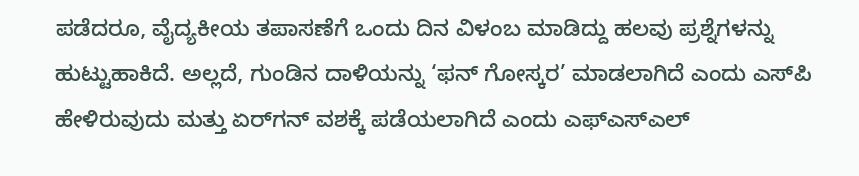ಪಡೆದರೂ, ವೈದ್ಯಕೀಯ ತಪಾಸಣೆಗೆ ಒಂದು ದಿನ ವಿಳಂಬ ಮಾಡಿದ್ದು ಹಲವು ಪ್ರಶ್ನೆಗಳನ್ನು ಹುಟ್ಟುಹಾಕಿದೆ. ಅಲ್ಲದೆ, ಗುಂಡಿನ ದಾಳಿಯನ್ನು ‘ಫನ್ ಗೋಸ್ಕರ’ ಮಾಡಲಾಗಿದೆ ಎಂದು ಎಸ್‌ಪಿ ಹೇಳಿರುವುದು ಮತ್ತು ಏರ್‌ಗನ್ ವಶಕ್ಕೆ ಪಡೆಯಲಾಗಿದೆ ಎಂದು ಎಫ್‌ಎಸ್‌ಎಲ್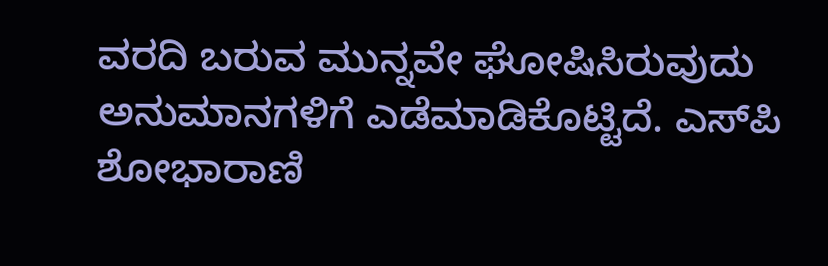ವರದಿ ಬರುವ ಮುನ್ನವೇ ಘೋಷಿಸಿರುವುದು ಅನುಮಾನಗಳಿಗೆ ಎಡೆಮಾಡಿಕೊಟ್ಟಿದೆ. ಎಸ್‌ಪಿ ಶೋಭಾರಾಣಿ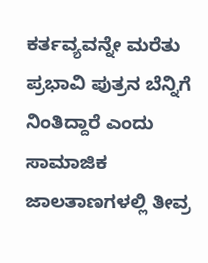ಕರ್ತವ್ಯವನ್ನೇ ಮರೆತು ಪ್ರಭಾವಿ ಪುತ್ರನ ಬೆನ್ನಿಗೆ ನಿಂತಿದ್ದಾರೆ ಎಂದು ಸಾಮಾಜಿಕ ಜಾಲತಾಣಗಳಲ್ಲಿ ತೀವ್ರ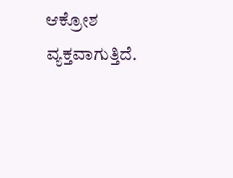ಆಕ್ರೋಶ ವ್ಯಕ್ತವಾಗುತ್ತಿದೆ.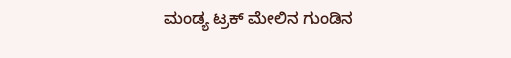ಮಂಡ್ಯ ಟ್ರಕ್ ಮೇಲಿನ ಗುಂಡಿನ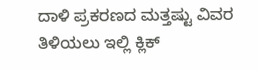ದಾಳಿ ಪ್ರಕರಣದ ಮತ್ತಷ್ಟು ವಿವರ ತಿಳಿಯಲು ಇಲ್ಲಿ ಕ್ಲಿಕ್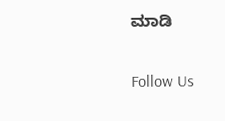ಮಾಡಿ

Follow Us